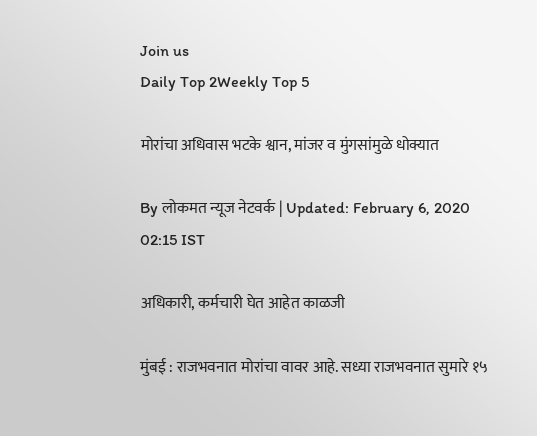Join us
Daily Top 2Weekly Top 5

मोरांचा अधिवास भटके श्वान, मांजर व मुंगसांमुळे धोक्यात

By लोकमत न्यूज नेटवर्क | Updated: February 6, 2020 02:15 IST

अधिकारी, कर्मचारी घेत आहेत काळजी

मुंबई : राजभवनात मोरांचा वावर आहे. सध्या राजभवनात सुमारे १५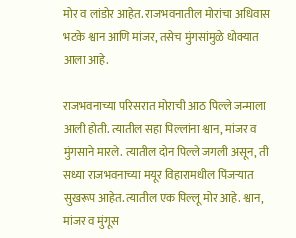मोर व लांडोर आहेत. राजभवनातील मोरांचा अधिवास भटके श्वान आणि मांजर, तसेच मुंगसांमुळे धोक्यात आला आहे.

राजभवनाच्या परिसरात मोराची आठ पिल्ले जन्माला आली होती. त्यातील सहा पिल्लांना श्वान, मांजर व मुंगसाने मारले. त्यातील दोन पिल्ले जगली असून, ती सध्या राजभवनाच्या मयूर विहारामधील पिंजऱ्यात सुखरूप आहेत. त्यातील एक पिल्लू मोर आहे. श्वान, मांजर व मुंगूस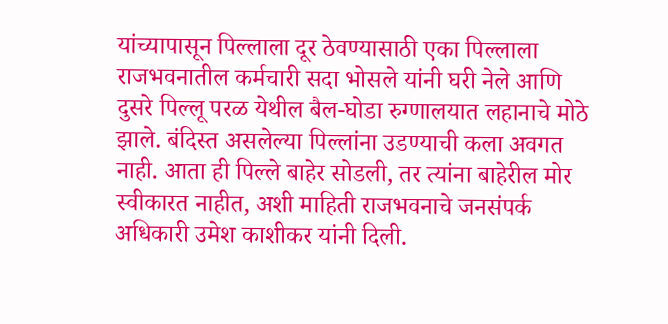यांच्यापासून पिल्लाला दूर ठेवण्यासाठी एका पिल्लाला राजभवनातील कर्मचारी सदा भोसले यांनी घरी नेले आणि दुसरे पिल्लू परळ येथील बैल-घोडा रुग्णालयात लहानाचे मोठे झाले. बंदिस्त असलेल्या पिल्लांना उडण्याची कला अवगत नाही. आता ही पिल्ले बाहेर सोडली, तर त्यांना बाहेरील मोर स्वीकारत नाहीत, अशी माहिती राजभवनाचे जनसंपर्क अधिकारी उमेश काशीकर यांनी दिली.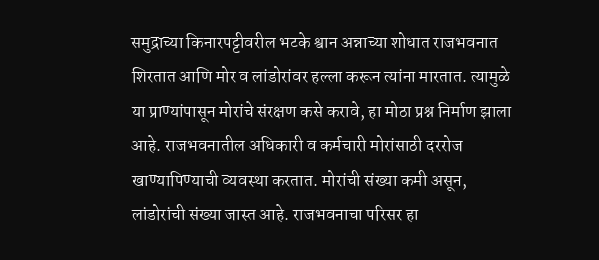समुद्राच्या किनारपट्टीवरील भटके श्वान अन्नाच्या शोधात राजभवनात शिरतात आणि मोर व लांडोरांवर हल्ला करून त्यांना मारतात. त्यामुळे या प्राण्यांपासून मोरांचे संरक्षण कसे करावे, हा मोठा प्रश्न निर्माण झाला आहे. राजभवनातील अधिकारी व कर्मचारी मोरांसाठी दररोज खाण्यापिण्याची व्यवस्था करतात. मोरांची संख्या कमी असून, लांडोरांची संख्या जास्त आहे. राजभवनाचा परिसर हा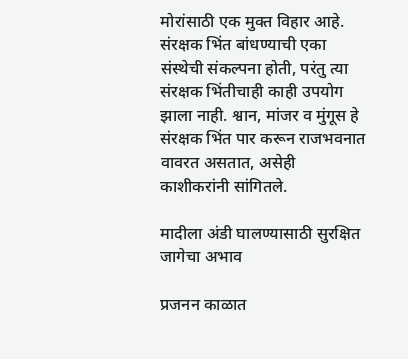मोरांसाठी एक मुक्त विहार आहे. संरक्षक भिंत बांधण्याची एका संस्थेची संकल्पना होती, परंतु त्या संरक्षक भिंतीचाही काही उपयोग झाला नाही. श्वान, मांजर व मुंगूस हे संरक्षक भिंत पार करून राजभवनात वावरत असतात, असेही काशीकरांनी सांगितले.

मादीला अंडी घालण्यासाठी सुरक्षित जागेचा अभाव

प्रजनन काळात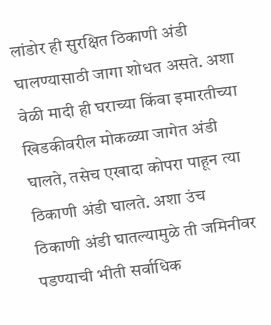लांडोर ही सुरक्षित ठिकाणी अंडी घालण्यासाठी जागा शोधत असते. अशा वेळी मादी ही घराच्या किंवा इमारतीच्या खिडकीवरील मोकळ्या जागेत अंडी घालते, तसेच एखादा कोपरा पाहून त्या ठिकाणी अंडी घालते. अशा उंच ठिकाणी अंडी घातल्यामुळे ती जमिनीवर पडण्याची भीती सर्वाधिक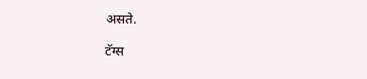असते.

टॅग्स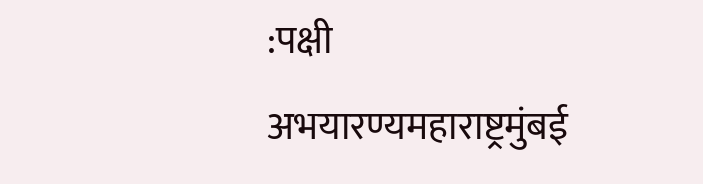:पक्षी अभयारण्यमहाराष्ट्रमुंबई